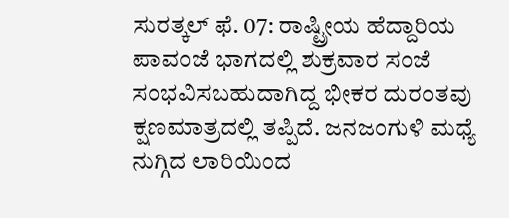ಸುರತ್ಕಲ್ ಫೆ. 07: ರಾಷ್ಟ್ರೀಯ ಹೆದ್ದಾರಿಯ ಪಾವಂಜೆ ಭಾಗದಲ್ಲಿ ಶುಕ್ರವಾರ ಸಂಜೆ ಸಂಭವಿಸಬಹುದಾಗಿದ್ದ ಭೀಕರ ದುರಂತವು ಕ್ಷಣಮಾತ್ರದಲ್ಲಿ ತಪ್ಪಿದೆ. ಜನಜಂಗುಳಿ ಮಧ್ಯೆ ನುಗ್ಗಿದ ಲಾರಿಯಿಂದ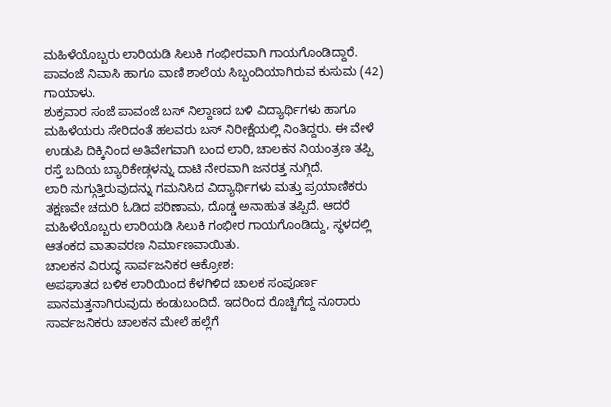ಮಹಿಳೆಯೊಬ್ಬರು ಲಾರಿಯಡಿ ಸಿಲುಕಿ ಗಂಭೀರವಾಗಿ ಗಾಯಗೊಂಡಿದ್ದಾರೆ. ಪಾವಂಜೆ ನಿವಾಸಿ ಹಾಗೂ ವಾಣಿ ಶಾಲೆಯ ಸಿಬ್ಬಂದಿಯಾಗಿರುವ ಕುಸುಮ (42) ಗಾಯಾಳು.
ಶುಕ್ರವಾರ ಸಂಜೆ ಪಾವಂಜೆ ಬಸ್ ನಿಲ್ದಾಣದ ಬಳಿ ವಿದ್ಯಾರ್ಥಿಗಳು ಹಾಗೂ ಮಹಿಳೆಯರು ಸೇರಿದಂತೆ ಹಲವರು ಬಸ್ ನಿರೀಕ್ಷೆಯಲ್ಲಿ ನಿಂತಿದ್ದರು. ಈ ವೇಳೆ ಉಡುಪಿ ದಿಕ್ಕಿನಿಂದ ಅತಿವೇಗವಾಗಿ ಬಂದ ಲಾರಿ, ಚಾಲಕನ ನಿಯಂತ್ರಣ ತಪ್ಪಿ ರಸ್ತೆ ಬದಿಯ ಬ್ಯಾರಿಕೇಡ್ಗಳನ್ನು ದಾಟಿ ನೇರವಾಗಿ ಜನರತ್ತ ನುಗ್ಗಿದೆ.
ಲಾರಿ ನುಗ್ಗುತ್ತಿರುವುದನ್ನು ಗಮನಿಸಿದ ವಿದ್ಯಾರ್ಥಿಗಳು ಮತ್ತು ಪ್ರಯಾಣಿಕರು ತಕ್ಷಣವೇ ಚದುರಿ ಓಡಿದ ಪರಿಣಾಮ, ದೊಡ್ಡ ಅನಾಹುತ ತಪ್ಪಿದೆ. ಆದರೆ ಮಹಿಳೆಯೊಬ್ಬರು ಲಾರಿಯಡಿ ಸಿಲುಕಿ ಗಂಭೀರ ಗಾಯಗೊಂಡಿದ್ದು, ಸ್ಥಳದಲ್ಲಿ ಆತಂಕದ ವಾತಾವರಣ ನಿರ್ಮಾಣವಾಯಿತು.
ಚಾಲಕನ ವಿರುದ್ಧ ಸಾರ್ವಜನಿಕರ ಆಕ್ರೋಶ:
ಅಪಘಾತದ ಬಳಿಕ ಲಾರಿಯಿಂದ ಕೆಳಗಿಳಿದ ಚಾಲಕ ಸಂಪೂರ್ಣ ಪಾನಮತ್ತನಾಗಿರುವುದು ಕಂಡುಬಂದಿದೆ. ಇದರಿಂದ ರೊಚ್ಚಿಗೆದ್ದ ನೂರಾರು ಸಾರ್ವಜನಿಕರು ಚಾಲಕನ ಮೇಲೆ ಹಲ್ಲೆಗೆ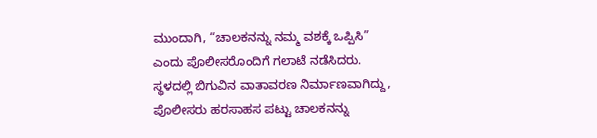ಮುಂದಾಗಿ, “ಚಾಲಕನನ್ನು ನಮ್ಮ ವಶಕ್ಕೆ ಒಪ್ಪಿಸಿ” ಎಂದು ಪೊಲೀಸರೊಂದಿಗೆ ಗಲಾಟೆ ನಡೆಸಿದರು. ಸ್ಥಳದಲ್ಲಿ ಬಿಗುವಿನ ವಾತಾವರಣ ನಿರ್ಮಾಣವಾಗಿದ್ದು, ಪೊಲೀಸರು ಹರಸಾಹಸ ಪಟ್ಟು ಚಾಲಕನನ್ನು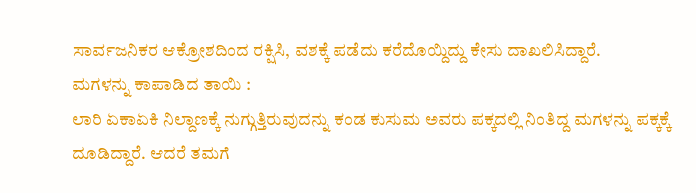ಸಾರ್ವಜನಿಕರ ಆಕ್ರೋಶದಿಂದ ರಕ್ಷಿಸಿ, ವಶಕ್ಕೆ ಪಡೆದು ಕರೆದೊಯ್ದಿದ್ದು ಕೇಸು ದಾಖಲಿಸಿದ್ದಾರೆ.
ಮಗಳನ್ನು ಕಾಪಾಡಿದ ತಾಯಿ :
ಲಾರಿ ಏಕಾಏಕಿ ನಿಲ್ದಾಣಕ್ಕೆ ನುಗ್ಗುತ್ತಿರುವುದನ್ನು ಕಂಡ ಕುಸುಮ ಅವರು ಪಕ್ಕದಲ್ಲಿ ನಿಂತಿದ್ದ ಮಗಳನ್ನು ಪಕ್ಕಕ್ಕೆ ದೂಡಿದ್ದಾರೆ. ಆದರೆ ತಮಗೆ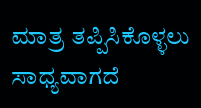ಮಾತ್ರ ತಪ್ಪಿಸಿಕೊಳ್ಳಲು ಸಾಧ್ಯವಾಗದೆ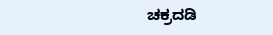ಚಕ್ರದಡಿ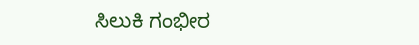ಸಿಲುಕಿ ಗಂಭೀರ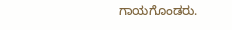ಗಾಯಗೊಂಡರು.